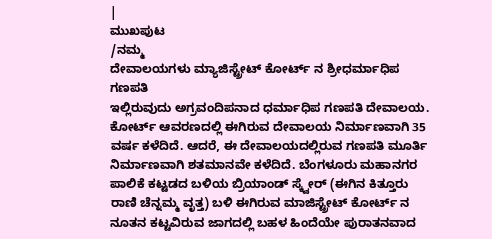|
ಮುಖಪುಟ
/ನಮ್ಮ
ದೇವಾಲಯಗಳು ಮ್ಯಾಜಿಸ್ಟ್ರೇಟ್ ಕೋರ್ಟ್ ನ ಶ್ರೀಧರ್ಮಾಧಿಪ ಗಣಪತಿ
ಇಲ್ಲಿರುವುದು ಅಗ್ರವಂದಿಪನಾದ ಧರ್ಮಾಧಿಪ ಗಣಪತಿ ದೇವಾಲಯ. ಕೋರ್ಟ್ ಆವರಣದಲ್ಲಿ ಈಗಿರುವ ದೇವಾಲಯ ನಿರ್ಮಾಣವಾಗಿ 35 ವರ್ಷ ಕಳೆದಿದೆ. ಆದರೆ, ಈ ದೇವಾಲಯದಲ್ಲಿರುವ ಗಣಪತಿ ಮೂರ್ತಿ ನಿರ್ಮಾಣವಾಗಿ ಶತಮಾನವೇ ಕಳೆದಿದೆ. ಬೆಂಗಳೂರು ಮಹಾನಗರ ಪಾಲಿಕೆ ಕಟ್ಟಡದ ಬಳಿಯ ಬ್ರಿಯಾಂಡ್ ಸ್ಕ್ವೇರ್ (ಈಗಿನ ಕಿತ್ತೂರು ರಾಣಿ ಚೆನ್ನಮ್ಮ ವೃತ್ತ) ಬಳಿ ಈಗಿರುವ ಮಾಜಿಸ್ಟ್ರೇಟ್ ಕೋರ್ಟ್ ನ ನೂತನ ಕಟ್ಟವಿರುವ ಜಾಗದಲ್ಲಿ ಬಹಳ ಹಿಂದೆಯೇ ಪುರಾತನವಾದ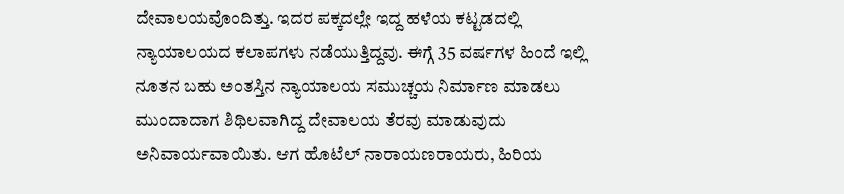ದೇವಾಲಯವೊಂದಿತ್ತು. ಇದರ ಪಕ್ಕದಲ್ಲೇ ಇದ್ದ ಹಳೆಯ ಕಟ್ಟಡದಲ್ಲಿ ನ್ಯಾಯಾಲಯದ ಕಲಾಪಗಳು ನಡೆಯುತ್ತಿದ್ದವು. ಈಗ್ಗೆ 35 ವರ್ಷಗಳ ಹಿಂದೆ ಇಲ್ಲಿ ನೂತನ ಬಹು ಅಂತಸ್ತಿನ ನ್ಯಾಯಾಲಯ ಸಮುಚ್ಚಯ ನಿರ್ಮಾಣ ಮಾಡಲು ಮುಂದಾದಾಗ ಶಿಥಿಲವಾಗಿದ್ದ ದೇವಾಲಯ ತೆರವು ಮಾಡುವುದು ಅನಿವಾರ್ಯವಾಯಿತು. ಆಗ ಹೊಟೆಲ್ ನಾರಾಯಣರಾಯರು, ಹಿರಿಯ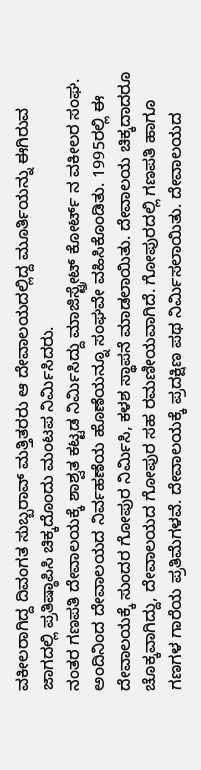ವಕೀಲರಾಗಿದ್ದ ದಿವಂಗತ ಸುಬ್ಬರಾವ್ ಮತ್ತಿತರರು ಆ ದೇವಾಲಯದಲ್ಲಿದ್ದ ಮೂರ್ತಿಯನ್ನು ಈಗಿರುವ ಜಾಗದಲ್ಲಿ ಪ್ರತಿಷ್ಠಾಪಿಸಿ ಚಿಕ್ಕದೊಂದು ಮಂಟಪ ನಿರ್ಮಿಸಿದರು.
ನಂತರ ಗಣಪತಿ ದೇವಾಲಯಕ್ಕೆ ಶಾಶ್ವತ ಕಟ್ಟಡ ನಿರ್ಮಿಸಿದ್ದು ಮಾಜಿಸ್ಟ್ರೇಟ್ ಕೋರ್ಟ್ ನ ವಕೀಲರ ಸಂಘ. ಅಂದಿನಿಂದ ದೇವಾಲಯದ ನಿರ್ವಹಣೆಯ ಹೊಣೆಯನ್ನೂ ಸಂಘವೇ ವಹಿಸಿಕೊಂಡಿತು. 1995ರಲ್ಲಿ ಈ ದೇವಾಲಯಕ್ಕೆ ಸುಂದರ ಗೋಪುರ ನಿರ್ಮಿಸಿ, ಕಳಶ ಸ್ಥಾಪನೆ ಮಾಡಲಾಯಿತು. ದೇವಾಲಯ ಚಿಕ್ಕದಾದರೂ ಚೊಕ್ಕವಾಗಿದ್ದು, ದೇವಾಲಯದ ಗೋಪುರ ಸಹ ರಮಣೀಯವಾಗಿದೆ. ಗೋಪುರದಲ್ಲಿ ಗಣಪತಿ ಹಾಗೂ ಗಣಗಳ ಗಾರೆಯ ಪ್ರತಿಮೆಗಳವೆ. ದೇವಾಲಯಕ್ಕೆ ಪ್ರದಕ್ಷಿಣ ಪಥ ನಿರ್ಮಿಸಲಾಯಿತು. ದೇವಾಲಯದ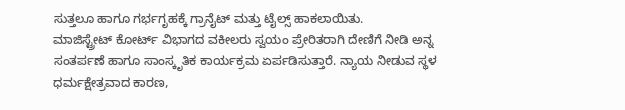ಸುತ್ತಲೂ ಹಾಗೂ ಗರ್ಭಗೃಹಕ್ಕೆ ಗ್ರಾನೈಟ್ ಮತ್ತು ಟೈಲ್ಸ್ ಹಾಕಲಾಯಿತು.
ಮಾಜಿಸ್ಟ್ರೇಟ್ ಕೋರ್ಟ್ ವಿಭಾಗದ ವಕೀಲರು ಸ್ವಯಂ ಪ್ರೇರಿತರಾಗಿ ದೇಣಿಗೆ ನೀಡಿ ಅನ್ನ ಸಂತರ್ಪಣೆ ಹಾಗೂ ಸಾಂಸ್ಕೃತಿಕ ಕಾರ್ಯಕ್ರಮ ಏರ್ಪಡಿಸುತ್ತಾರೆ. ನ್ಯಾಯ ನೀಡುವ ಸ್ಥಳ ಧರ್ಮಕ್ಷೇತ್ರವಾದ ಕಾರಣ,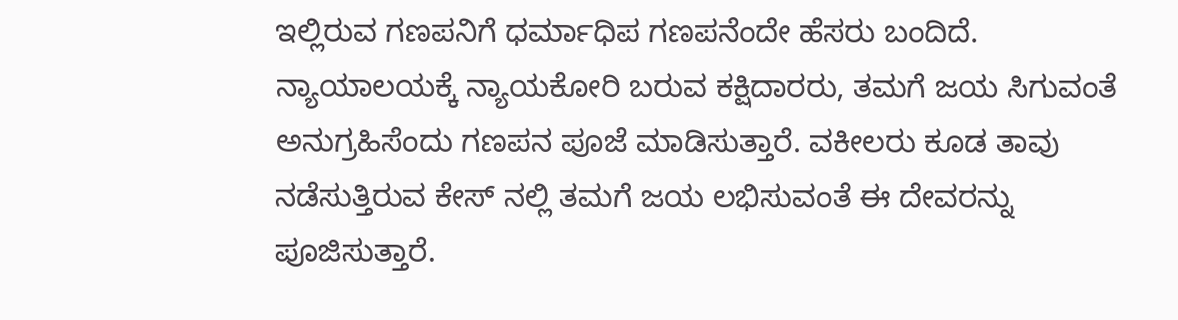ಇಲ್ಲಿರುವ ಗಣಪನಿಗೆ ಧರ್ಮಾಧಿಪ ಗಣಪನೆಂದೇ ಹೆಸರು ಬಂದಿದೆ. ನ್ಯಾಯಾಲಯಕ್ಕೆ ನ್ಯಾಯಕೋರಿ ಬರುವ ಕಕ್ಷಿದಾರರು, ತಮಗೆ ಜಯ ಸಿಗುವಂತೆ ಅನುಗ್ರಹಿಸೆಂದು ಗಣಪನ ಪೂಜೆ ಮಾಡಿಸುತ್ತಾರೆ. ವಕೀಲರು ಕೂಡ ತಾವು ನಡೆಸುತ್ತಿರುವ ಕೇಸ್ ನಲ್ಲಿ ತಮಗೆ ಜಯ ಲಭಿಸುವಂತೆ ಈ ದೇವರನ್ನು ಪೂಜಿಸುತ್ತಾರೆ.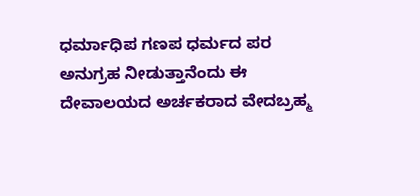ಧರ್ಮಾಧಿಪ ಗಣಪ ಧರ್ಮದ ಪರ ಅನುಗ್ರಹ ನೀಡುತ್ತಾನೆಂದು ಈ ದೇವಾಲಯದ ಅರ್ಚಕರಾದ ವೇದಬ್ರಹ್ಮ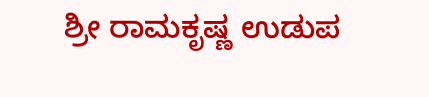ಶ್ರೀ ರಾಮಕೃಷ್ಣ ಉಡುಪ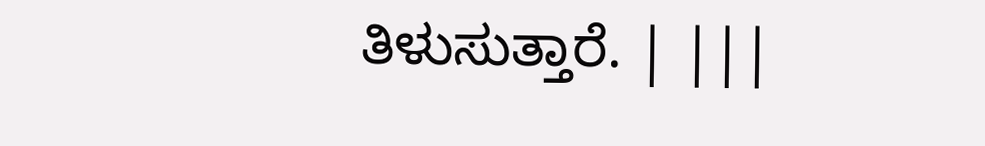ತಿಳುಸುತ್ತಾರೆ. | |||